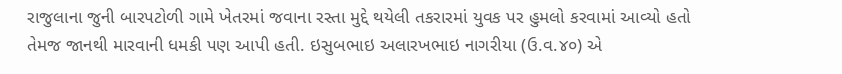રાજુલાના જુની બારપટોળી ગામે ખેતરમાં જવાના રસ્તા મુદ્દે થયેલી તકરારમાં યુવક પર હુમલો કરવામાં આવ્યો હતો તેમજ જાનથી મારવાની ધમકી પણ આપી હતી. ઇસુબભાઇ અલારખભાઇ નાગરીયા (ઉ.વ.૪૦) એ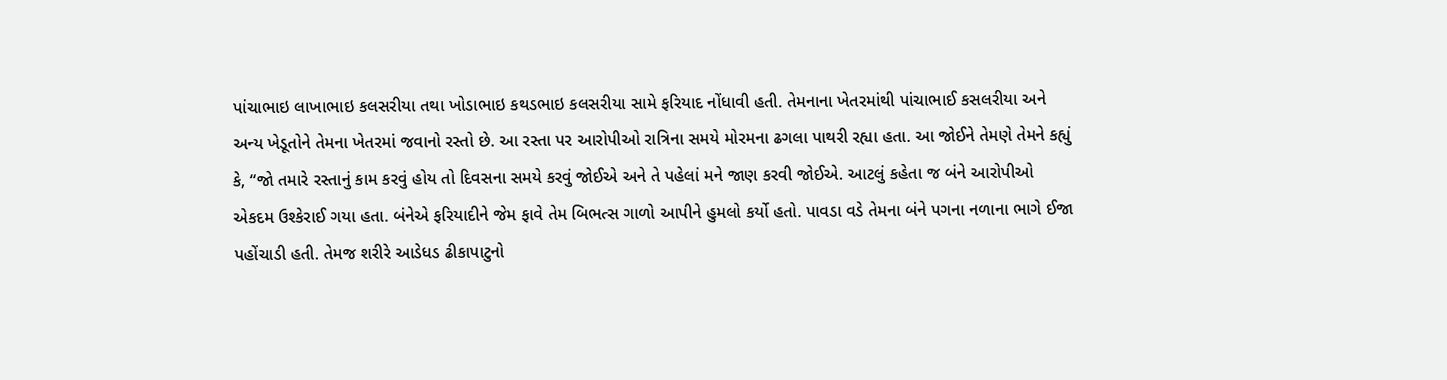પાંચાભાઇ લાખાભાઇ કલસરીયા તથા ખોડાભાઇ કથડભાઇ કલસરીયા સામે ફરિયાદ નોંધાવી હતી. તેમનાના ખેતરમાંથી પાંચાભાઈ કસલરીયા અને અન્ય ખેડૂતોને તેમના ખેતરમાં જવાનો રસ્તો છે. આ રસ્તા પર આરોપીઓ રાત્રિના સમયે મોરમના ઢગલા પાથરી રહ્યા હતા. આ જોઈને તેમણે તેમને કહ્યું કે, “જો તમારે રસ્તાનું કામ કરવું હોય તો દિવસના સમયે કરવું જોઈએ અને તે પહેલાં મને જાણ કરવી જોઈએ. આટલું કહેતા જ બંને આરોપીઓ એકદમ ઉશ્કેરાઈ ગયા હતા. બંનેએ ફરિયાદીને જેમ ફાવે તેમ બિભત્સ ગાળો આપીને હુમલો કર્યો હતો. પાવડા વડે તેમના બંને પગના નળાના ભાગે ઈજા પહોંચાડી હતી. તેમજ શરીરે આડેધડ ઢીકાપાટુનો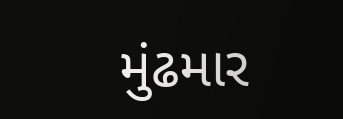મુંઢમાર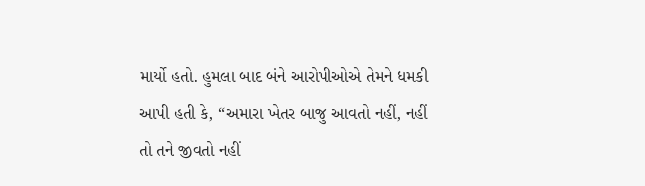માર્યો હતો. હુમલા બાદ બંને આરોપીઓએ તેમને ધમકી આપી હતી કે, “અમારા ખેતર બાજુ આવતો નહીં, નહીં તો તને જીવતો નહીં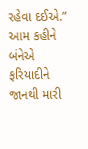રહેવા દઈએ.” આમ કહીને બંનેએ ફરિયાદીને જાનથી મારી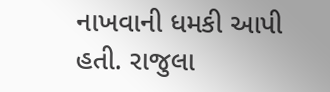નાખવાની ધમકી આપી હતી. રાજુલા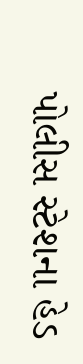પોલીસ સ્ટેશના હેડ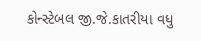કોન્સ્ટેબલ જી.જે.કાતરીયા વધુ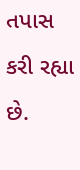તપાસ કરી રહ્યા છે.